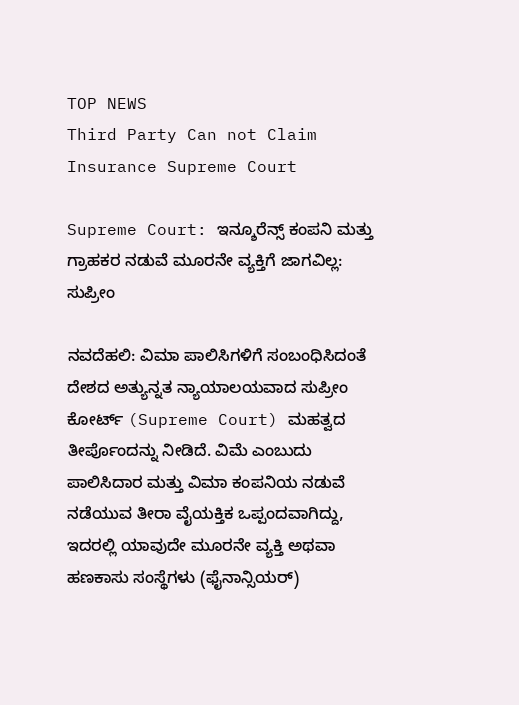TOP NEWS
Third Party Can not Claim Insurance Supreme Court

Supreme Court: ಇನ್ಶೂರೆನ್ಸ್ ಕಂಪನಿ ಮತ್ತು ಗ್ರಾಹಕರ ನಡುವೆ ಮೂರನೇ ವ್ಯಕ್ತಿಗೆ ಜಾಗವಿಲ್ಲ: ಸುಪ್ರೀಂ

ನವದೆಹಲಿ: ವಿಮಾ ಪಾಲಿಸಿಗಳಿಗೆ ಸಂಬಂಧಿಸಿದಂತೆ ದೇಶದ ಅತ್ಯುನ್ನತ ನ್ಯಾಯಾಲಯವಾದ ಸುಪ್ರೀಂ ಕೋರ್ಟ್ (Supreme Court) ಮಹತ್ವದ ತೀರ್ಪೊಂದನ್ನು ನೀಡಿದೆ. ವಿಮೆ ಎಂಬುದು ಪಾಲಿಸಿದಾರ ಮತ್ತು ವಿಮಾ ಕಂಪನಿಯ ನಡುವೆ ನಡೆಯುವ ತೀರಾ ವೈಯಕ್ತಿಕ ಒಪ್ಪಂದವಾಗಿದ್ದು, ಇದರಲ್ಲಿ ಯಾವುದೇ ಮೂರನೇ ವ್ಯಕ್ತಿ ಅಥವಾ ಹಣಕಾಸು ಸಂಸ್ಥೆಗಳು (ಫೈನಾನ್ಸಿಯರ್)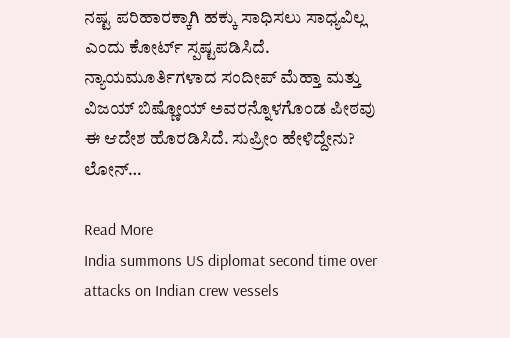ನಷ್ಟ ಪರಿಹಾರಕ್ಕಾಗಿ ಹಕ್ಕು ಸಾಧಿಸಲು ಸಾಧ್ಯವಿಲ್ಲ ಎಂದು ಕೋರ್ಟ್ ಸ್ಪಷ್ಟಪಡಿಸಿದೆ. ನ್ಯಾಯಮೂರ್ತಿಗಳಾದ ಸಂದೀಪ್ ಮೆಹ್ತಾ ಮತ್ತು ವಿಜಯ್ ಬಿಷ್ಣೋಯ್ ಅವರನ್ನೊಳಗೊಂಡ ಪೀಠವು ಈ ಆದೇಶ ಹೊರಡಿಸಿದೆ. ಸುಪ್ರೀಂ ಹೇಳಿದ್ದೇನು? ಲೋನ್…

Read More
India summons US diplomat second time over attacks on Indian crew vessels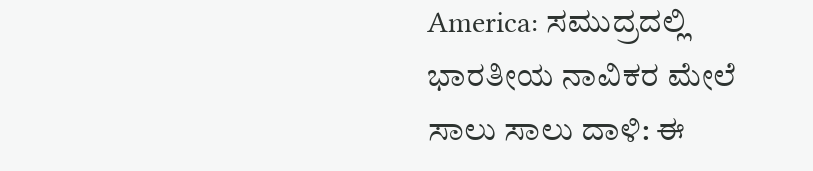America: ಸಮುದ್ರದಲ್ಲಿ ಭಾರತೀಯ ನಾವಿಕರ ಮೇಲೆ ಸಾಲು ಸಾಲು ದಾಳಿ: ಈ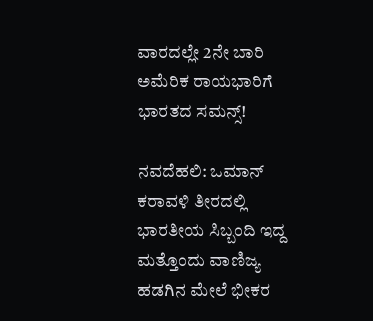ವಾರದಲ್ಲೇ 2ನೇ ಬಾರಿ ಅಮೆರಿಕ ರಾಯಭಾರಿಗೆ ಭಾರತದ ಸಮನ್ಸ್!

ನವದೆಹಲಿ: ಒಮಾನ್ ಕರಾವಳಿ ತೀರದಲ್ಲಿ ಭಾರತೀಯ ಸಿಬ್ಬಂದಿ ಇದ್ದ ಮತ್ತೊಂದು ವಾಣಿಜ್ಯ ಹಡಗಿನ ಮೇಲೆ ಭೀಕರ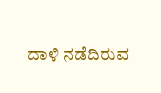ದಾಳಿ ನಡೆದಿರುವ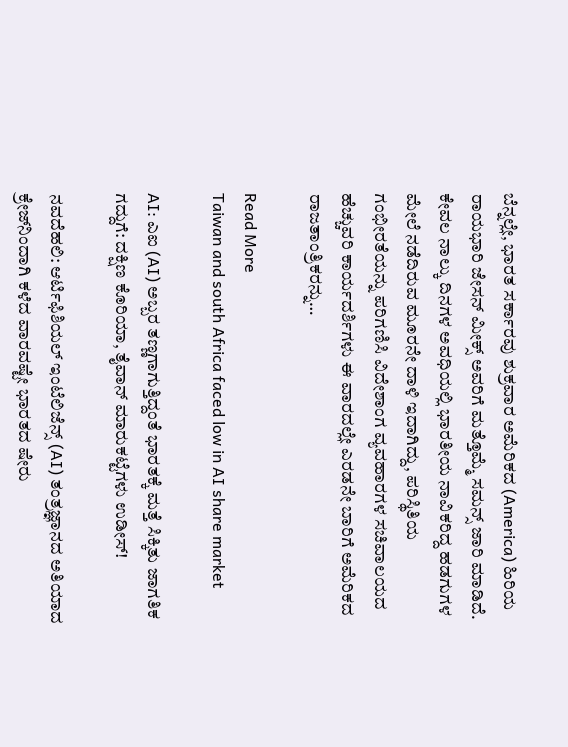ಬೆನ್ನಲ್ಲೇ, ಭಾರತ ಸರ್ಕಾರವು ಶುಕ್ರವಾರ ಅಮೆರಿಕದ (America) ಹಿರಿಯ ರಾಯಭಾರಿ ಜೇಸನ್ ಮೀಕ್ಸ್ ಅವರಿಗೆ ಮತ್ತೊಮ್ಮೆ ಸಮನ್ಸ್ ಜಾರಿ ಮಾಡಿದೆ. ಕೇವಲ ನಾಲ್ಕು ದಿನಗಳ ಅವಧಿಯಲ್ಲಿ ಭಾರತೀಯ ನಾವಿಕರಿದ್ದ ಹಡಗುಗಳ ಮೇಲೆ ನಡೆದಿರುವ ಮೂರನೇ ದಾಳಿ ಇದಾಗಿದ್ದು, ಪರಿಸ್ಥಿತಿಯ ಗಂಭೀರತೆಯನ್ನು ಪರಿಗಣಿಸಿ ವಿದೇಶಾಂಗ ವ್ಯವಹಾರಗಳ ಸಚಿವಾಲಯದ ಹೆಚ್ಚುವರಿ ಕಾರ್ಯದರ್ಶಿಗಳು ಈ ವಾರದಲ್ಲೇ ಎರಡನೇ ಬಾರಿಗೆ ಅಮೆರಿಕದ ರಾಜತಾಂತ್ರಿಕರನ್ನು…

Read More
Taiwan and south Africa faced low in AI share market

AI: ಎಐ (AI) ಅಬ್ಬರ ತಣ್ಣಗಾಗುತ್ತಿದ್ದಂತೆ ಭಾರತಕ್ಕೆ ಮತ್ತೆ ಸಿಕ್ಕಿತು ಜಾಗತಿಕ ಗದ್ದುಗೆ: ದಕ್ಷಿಣ ಕೊರಿಯಾ, ತೈವಾನ್ ಮಾರುಕಟ್ಟೆಗಳು ಉಡೀಸ್!

ನವದೆಹಲಿ: ಆರ್ಟಿಫಿಶಿಯಲ್ ಇಂಟೆಲಿಜೆನ್ಸ್ (AI) ತಂತ್ರಜ್ಞಾನದ ಅತಿಯಾದ ಕ್ರೇಜ್‌ನಿಂದಾಗಿ ಕಳೆದ ವಾರವಷ್ಟೇ ಭಾರತದ ಷೇರು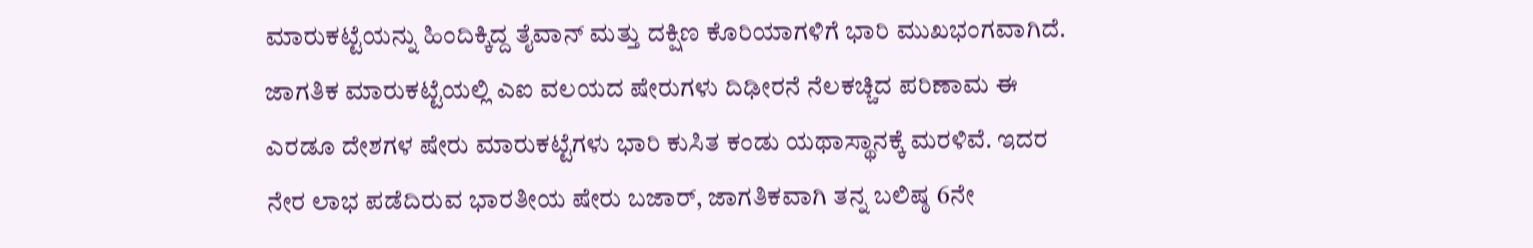ಮಾರುಕಟ್ಟೆಯನ್ನು ಹಿಂದಿಕ್ಕಿದ್ದ ತೈವಾನ್ ಮತ್ತು ದಕ್ಷಿಣ ಕೊರಿಯಾಗಳಿಗೆ ಭಾರಿ ಮುಖಭಂಗವಾಗಿದೆ. ಜಾಗತಿಕ ಮಾರುಕಟ್ಟೆಯಲ್ಲಿ ಎಐ ವಲಯದ ಷೇರುಗಳು ದಿಢೀರನೆ ನೆಲಕಚ್ಚಿದ ಪರಿಣಾಮ ಈ ಎರಡೂ ದೇಶಗಳ ಷೇರು ಮಾರುಕಟ್ಟೆಗಳು ಭಾರಿ ಕುಸಿತ ಕಂಡು ಯಥಾಸ್ಥಾನಕ್ಕೆ ಮರಳಿವೆ. ಇದರ ನೇರ ಲಾಭ ಪಡೆದಿರುವ ಭಾರತೀಯ ಷೇರು ಬಜಾರ್, ಜಾಗತಿಕವಾಗಿ ತನ್ನ ಬಲಿಷ್ಠ 6ನೇ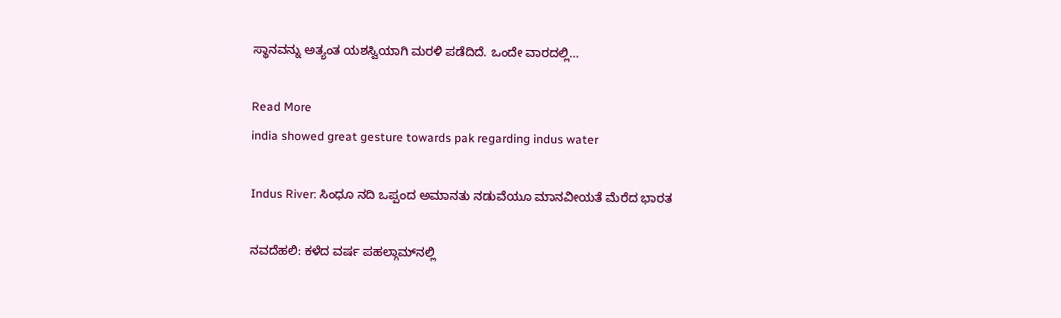ಸ್ಥಾನವನ್ನು ಅತ್ಯಂತ ಯಶಸ್ವಿಯಾಗಿ ಮರಳಿ ಪಡೆದಿದೆ. ಒಂದೇ ವಾರದಲ್ಲಿ…

Read More
india showed great gesture towards pak regarding indus water

Indus River: ಸಿಂಧೂ ನದಿ ಒಪ್ಪಂದ ಅಮಾನತು ನಡುವೆಯೂ ಮಾನವೀಯತೆ ಮೆರೆದ ಭಾರತ

ನವದೆಹಲಿ: ಕಳೆದ ವರ್ಷ ಪಹಲ್ಗಾಮ್‌ನಲ್ಲಿ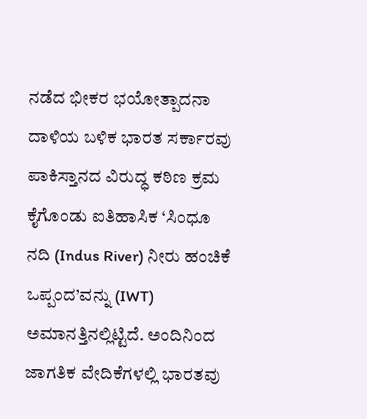ನಡೆದ ಭೀಕರ ಭಯೋತ್ಪಾದನಾ ದಾಳಿಯ ಬಳಿಕ ಭಾರತ ಸರ್ಕಾರವು ಪಾಕಿಸ್ತಾನದ ವಿರುದ್ಧ ಕಠಿಣ ಕ್ರಮ ಕೈಗೊಂಡು ಐತಿಹಾಸಿಕ ‘ಸಿಂಧೂ ನದಿ (Indus River) ನೀರು ಹಂಚಿಕೆ ಒಪ್ಪಂದ’ವನ್ನು (IWT) ಅಮಾನತ್ತಿನಲ್ಲಿಟ್ಟಿದೆ. ಅಂದಿನಿಂದ ಜಾಗತಿಕ ವೇದಿಕೆಗಳಲ್ಲಿ ಭಾರತವು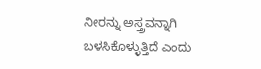ನೀರನ್ನು ಅಸ್ತ್ರವನ್ನಾಗಿ ಬಳಸಿಕೊಳ್ಳುತ್ತಿದೆ ಎಂದು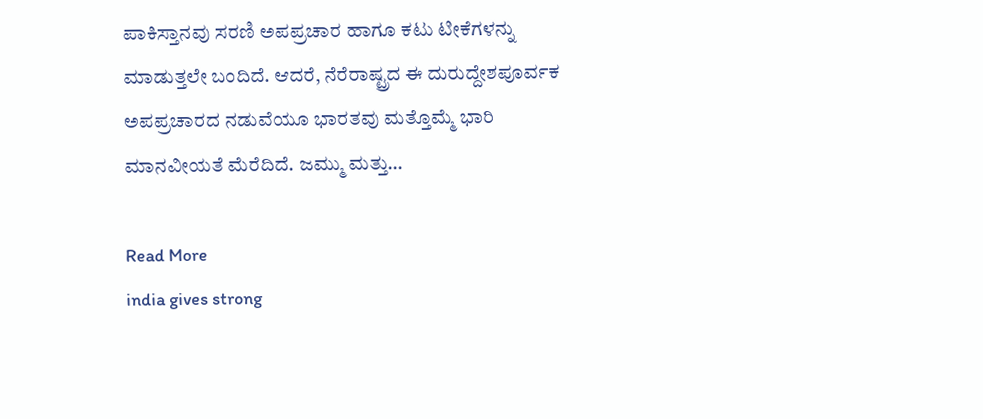ಪಾಕಿಸ್ತಾನವು ಸರಣಿ ಅಪಪ್ರಚಾರ ಹಾಗೂ ಕಟು ಟೀಕೆಗಳನ್ನು ಮಾಡುತ್ತಲೇ ಬಂದಿದೆ. ಆದರೆ, ನೆರೆರಾಷ್ಟ್ರದ ಈ ದುರುದ್ದೇಶಪೂರ್ವಕ ಅಪಪ್ರಚಾರದ ನಡುವೆಯೂ ಭಾರತವು ಮತ್ತೊಮ್ಮೆ ಭಾರಿ ಮಾನವೀಯತೆ ಮೆರೆದಿದೆ. ಜಮ್ಮು ಮತ್ತು…

Read More
india gives strong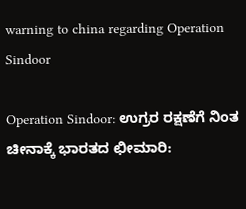warning to china regarding Operation Sindoor

Operation Sindoor: ಉಗ್ರರ ರಕ್ಷಣೆಗೆ ನಿಂತ ಚೀನಾಕ್ಕೆ ಭಾರತದ ಛೀಮಾರಿ: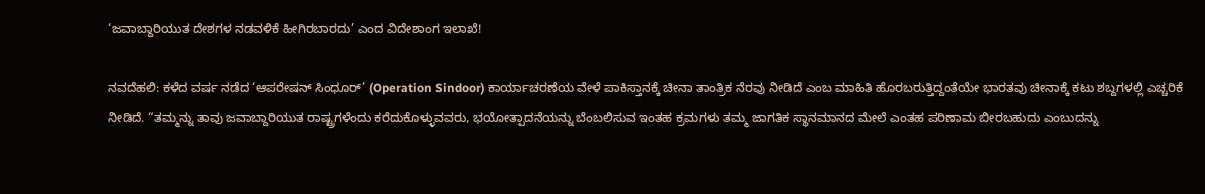‘ಜವಾಬ್ದಾರಿಯುತ ದೇಶಗಳ ನಡವಳಿಕೆ ಹೀಗಿರಬಾರದು’ ಎಂದ ವಿದೇಶಾಂಗ ಇಲಾಖೆ!

ನವದೆಹಲಿ: ಕಳೆದ ವರ್ಷ ನಡೆದ ‘ಆಪರೇಷನ್ ಸಿಂಧೂರ್’ (Operation Sindoor) ಕಾರ್ಯಾಚರಣೆಯ ವೇಳೆ ಪಾಕಿಸ್ತಾನಕ್ಕೆ ಚೀನಾ ತಾಂತ್ರಿಕ ನೆರವು ನೀಡಿದೆ ಎಂಬ ಮಾಹಿತಿ ಹೊರಬರುತ್ತಿದ್ದಂತೆಯೇ ಭಾರತವು ಚೀನಾಕ್ಕೆ ಕಟು ಶಬ್ದಗಳಲ್ಲಿ ಎಚ್ಚರಿಕೆ ನೀಡಿದೆ. “ತಮ್ಮನ್ನು ತಾವು ಜವಾಬ್ದಾರಿಯುತ ರಾಷ್ಟ್ರಗಳೆಂದು ಕರೆದುಕೊಳ್ಳುವವರು, ಭಯೋತ್ಪಾದನೆಯನ್ನು ಬೆಂಬಲಿಸುವ ಇಂತಹ ಕ್ರಮಗಳು ತಮ್ಮ ಜಾಗತಿಕ ಸ್ಥಾನಮಾನದ ಮೇಲೆ ಎಂತಹ ಪರಿಣಾಮ ಬೀರಬಹುದು ಎಂಬುದನ್ನು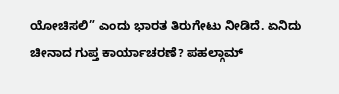ಯೋಚಿಸಲಿ” ಎಂದು ಭಾರತ ತಿರುಗೇಟು ನೀಡಿದೆ. ಏನಿದು ಚೀನಾದ ಗುಪ್ತ ಕಾರ್ಯಾಚರಣೆ? ಪಹಲ್ಗಾಮ್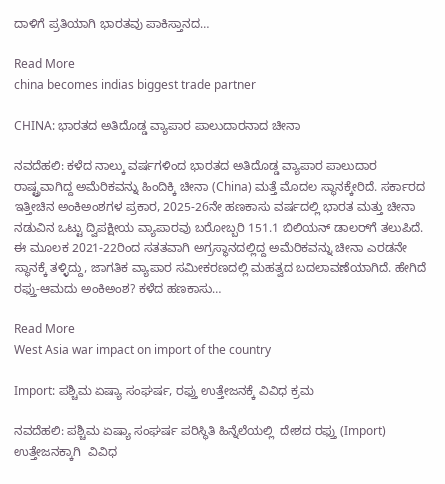ದಾಳಿಗೆ ಪ್ರತಿಯಾಗಿ ಭಾರತವು ಪಾಕಿಸ್ತಾನದ…

Read More
china becomes indias biggest trade partner

CHINA: ಭಾರತದ ಅತಿದೊಡ್ಡ ವ್ಯಾಪಾರ ಪಾಲುದಾರನಾದ ಚೀನಾ

ನವದೆಹಲಿ: ಕಳೆದ ನಾಲ್ಕು ವರ್ಷಗಳಿಂದ ಭಾರತದ ಅತಿದೊಡ್ಡ ವ್ಯಾಪಾರ ಪಾಲುದಾರ ರಾಷ್ಟ್ರವಾಗಿದ್ದ ಅಮೆರಿಕವನ್ನು ಹಿಂದಿಕ್ಕಿ ಚೀನಾ (China) ಮತ್ತೆ ಮೊದಲ ಸ್ಥಾನಕ್ಕೇರಿದೆ. ಸರ್ಕಾರದ ಇತ್ತೀಚಿನ ಅಂಕಿಅಂಶಗಳ ಪ್ರಕಾರ, 2025-26ನೇ ಹಣಕಾಸು ವರ್ಷದಲ್ಲಿ ಭಾರತ ಮತ್ತು ಚೀನಾ ನಡುವಿನ ಒಟ್ಟು ದ್ವಿಪಕ್ಷೀಯ ವ್ಯಾಪಾರವು ಬರೋಬ್ಬರಿ 151.1 ಬಿಲಿಯನ್ ಡಾಲರ್‌ಗೆ ತಲುಪಿದೆ. ಈ ಮೂಲಕ 2021-22ರಿಂದ ಸತತವಾಗಿ ಅಗ್ರಸ್ಥಾನದಲ್ಲಿದ್ದ ಅಮೆರಿಕವನ್ನು ಚೀನಾ ಎರಡನೇ ಸ್ಥಾನಕ್ಕೆ ತಳ್ಳಿದ್ದು, ಜಾಗತಿಕ ವ್ಯಾಪಾರ ಸಮೀಕರಣದಲ್ಲಿ ಮಹತ್ವದ ಬದಲಾವಣೆಯಾಗಿದೆ. ಹೇಗಿದೆ ರಫ್ತು-ಆಮದು ಅಂಕಿಅಂಶ? ಕಳೆದ ಹಣಕಾಸು…

Read More
West Asia war impact on import of the country

Import: ಪಶ್ಚಿಮ ಏಷ್ಯಾ ಸಂಘರ್ಷ, ರಫ್ತು ಉತ್ತೇಜನಕ್ಕೆ ವಿವಿಧ ಕ್ರಮ

ನವದೆಹಲಿ: ಪಶ್ಚಿಮ ಏಷ್ಯಾ ಸಂಘರ್ಷ ಪರಿಸ್ಥಿತಿ ಹಿನ್ನೆಲೆಯಲ್ಲಿ  ದೇಶದ ರಫ್ತು (Import) ಉತ್ತೇಜನಕ್ಕಾಗಿ  ವಿವಿಧ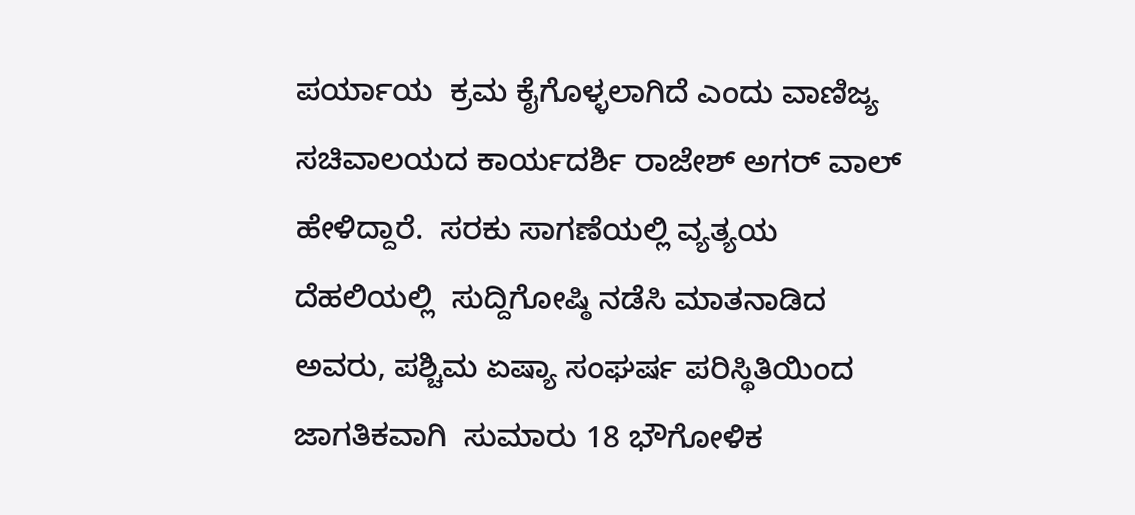ಪರ್ಯಾಯ  ಕ್ರಮ ಕೈಗೊಳ್ಳಲಾಗಿದೆ ಎಂದು ವಾಣಿಜ್ಯ ಸಚಿವಾಲಯದ ಕಾರ್ಯದರ್ಶಿ ರಾಜೇಶ್ ಅಗರ್ ವಾಲ್ ಹೇಳಿದ್ದಾರೆ.  ಸರಕು ಸಾಗಣೆಯಲ್ಲಿ ವ್ಯತ್ಯಯ ದೆಹಲಿಯಲ್ಲಿ  ಸುದ್ದಿಗೋಷ್ಠಿ ನಡೆಸಿ ಮಾತನಾಡಿದ ಅವರು, ಪಶ್ಚಿಮ ಏಷ್ಯಾ ಸಂಘರ್ಷ ಪರಿಸ್ಥಿತಿಯಿಂದ  ಜಾಗತಿಕವಾಗಿ  ಸುಮಾರು 18 ಭೌಗೋಳಿಕ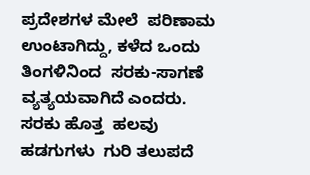ಪ್ರದೇಶಗಳ ಮೇಲೆ  ಪರಿಣಾಮ ಉಂಟಾಗಿದ್ದು, ಕಳೆದ ಒಂದು ತಿಂಗಳಿನಿಂದ  ಸರಕು-ಸಾಗಣೆ ವ್ಯತ್ಯಯವಾಗಿದೆ ಎಂದರು. ಸರಕು ಹೊತ್ತ  ಹಲವು ಹಡಗುಗಳು  ಗುರಿ ತಲುಪದೆ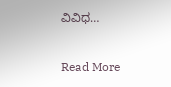ವಿವಿಧ…

Read More